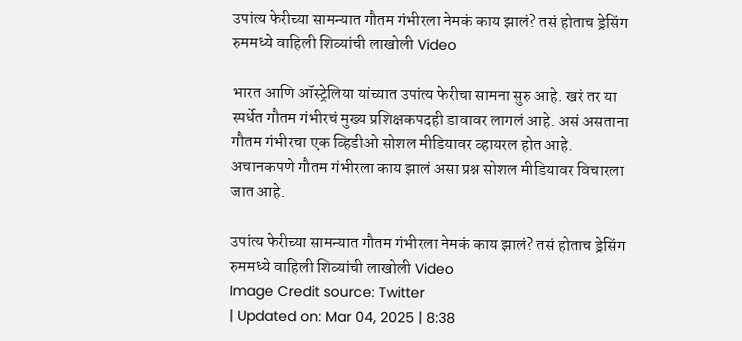उपांत्य फेरीच्या सामन्यात गौतम गंभीरला नेमकं काय झालं? तसं होताच ड्रेसिंग रुममध्ये वाहिली शिव्यांची लाखोली Video

भारत आणि ऑस्ट्रेलिया यांच्यात उपांत्य फेरीचा सामना सुरु आहे. खरं तर या स्पर्धेत गौतम गंभीरचं मुख्य प्रशिक्षकपदही डावावर लागलं आहे. असं असताना गौतम गंभीरचा एक व्हिडीओ सोशल मीडियावर व्हायरल होत आहे. अचानकपणे गौतम गंभीरला काय झालं असा प्रश्न सोशल मीडियावर विचारला जात आहे.

उपांत्य फेरीच्या सामन्यात गौतम गंभीरला नेमकं काय झालं? तसं होताच ड्रेसिंग रुममध्ये वाहिली शिव्यांची लाखोली Video
Image Credit source: Twitter
| Updated on: Mar 04, 2025 | 8:38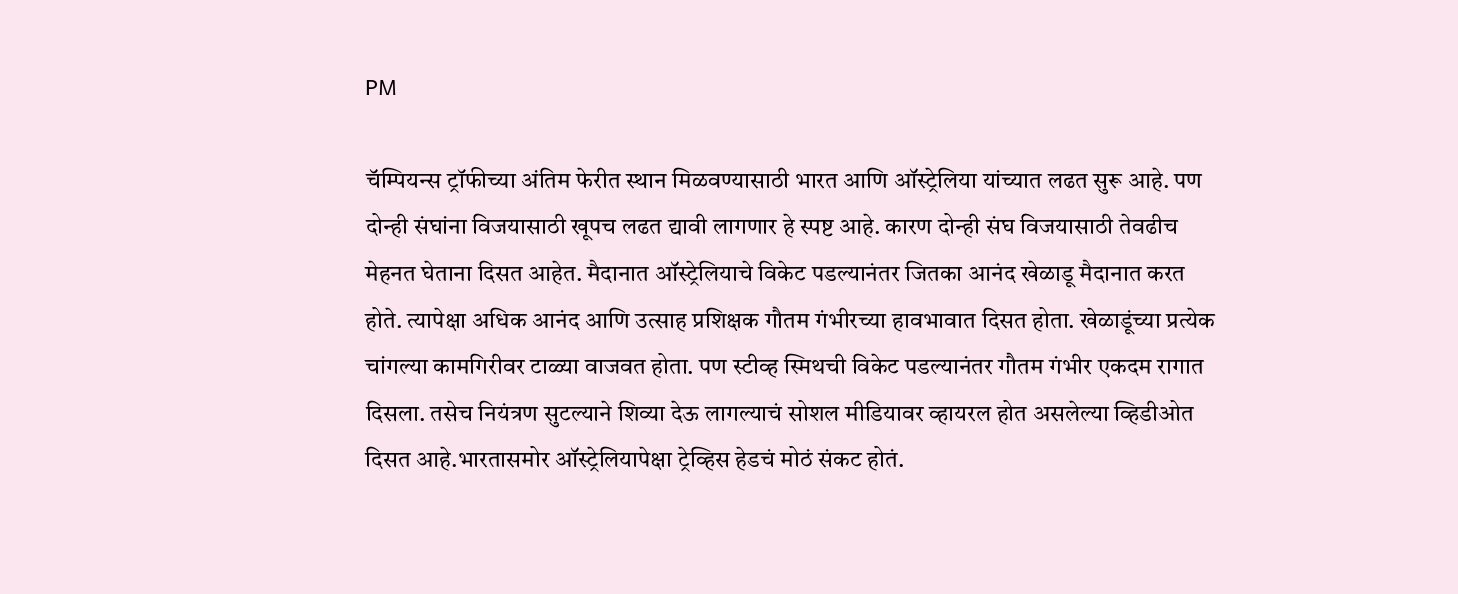PM

चॅम्पियन्स ट्रॉफीच्या अंतिम फेरीत स्थान मिळवण्यासाठी भारत आणि ऑस्ट्रेलिया यांच्यात लढत सुरू आहे. पण दोन्ही संघांना विजयासाठी खूपच लढत द्यावी लागणार हे स्पष्ट आहे. कारण दोन्ही संघ विजयासाठी तेवढीच मेहनत घेताना दिसत आहेत. मैदानात ऑस्ट्रेलियाचे विकेट पडल्यानंतर जितका आनंद खेळाडू मैदानात करत होते. त्यापेक्षा अधिक आनंद आणि उत्साह प्रशिक्षक गौतम गंभीरच्या हावभावात दिसत होता. खेळाडूंच्या प्रत्येक चांगल्या कामगिरीवर टाळ्या वाजवत होता. पण स्टीव्ह स्मिथची विकेट पडल्यानंतर गौतम गंभीर एकदम रागात दिसला. तसेच नियंत्रण सुटल्याने शिव्या देऊ लागल्याचं सोशल मीडियावर व्हायरल होत असलेल्या व्हिडीओत दिसत आहे.भारतासमोर ऑस्ट्रेलियापेक्षा ट्रेव्हिस हेडचं मोठं संकट होतं.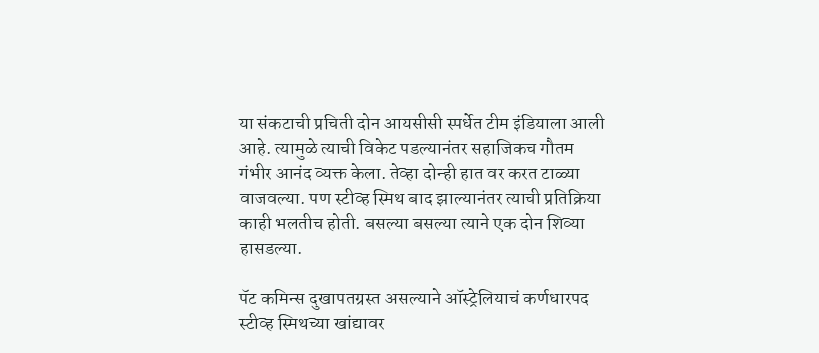या संकटाची प्रचिती दोन आयसीसी स्पर्धेत टीम इंडियाला आली आहे. त्यामुळे त्याची विकेट पडल्यानंतर सहाजिकच गौतम गंभीर आनंद व्यक्त केला. तेव्हा दोन्ही हात वर करत टाळ्या वाजवल्या. पण स्टीव्ह स्मिथ बाद झाल्यानंतर त्याची प्रतिक्रिया काही भलतीच होती. बसल्या बसल्या त्याने एक दोन शिव्या हासडल्या.

पॅट कमिन्स दुखापतग्रस्त असल्याने ऑस्ट्रेलियाचं कर्णधारपद स्टीव्ह स्मिथच्या खांद्यावर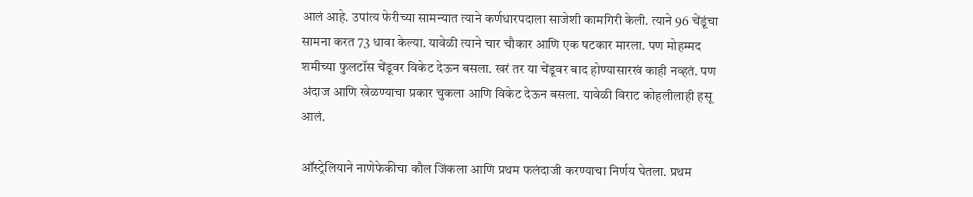आलं आहे. उपांत्य फेरीच्या सामन्यात त्याने कर्णधारपदाला साजेशी कामगिरी केली. त्याने 96 चेंडूंचा सामना करत 73 धावा केल्या. यावेळी त्याने चार चौकार आणि एक षटकार मारला. पण मोहम्मद शमीच्या फुलटॉस चेंडूवर विकेट देऊन बसला. खरं तर या चेंडूवर बाद होण्यासारखं काही नव्हतं. पण अंदाज आणि खेळण्याचा प्रकार चुकला आणि विकेट देऊन बसला. यावेळी विराट कोहलीलाही हसू आलं.

ऑस्ट्रेलियाने नाणेफेकीचा कौल जिंकला आणि प्रथम फलंदाजी करण्याचा निर्णय घेतला. प्रथम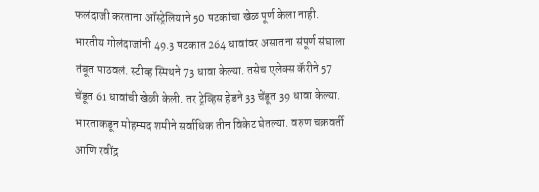फलंदाजी करताना ऑस्ट्रेलियाने 50 षटकांचा खेळ पूर्ण केला नाही. भारतीय गोलंदाजांनी 49.3 षटकात 264 धावांवर असातना संपूर्ण संघाला तंबूत पाठवलं. स्टीव्ह स्मिथने 73 धावा केल्या. तसेच एलेक्स कॅरीने 57 चेंडूत 61 धावांची खेळी केली. तर ट्रेव्हिस हेडने 33 चेंडूत 39 धावा केल्या. भारताकडून मोहम्मद शमीने सर्वाधिक तीन विकेट घेतल्या. वरुण चक्रवर्ती आणि रवींद्र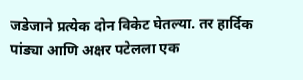जडेजाने प्रत्येक दोन विकेट घेतल्या. तर हार्दिक पांड्या आणि अक्षर पटेलला एक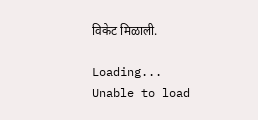विकेट मिळाली.

Loading...
Unable to load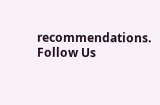recommendations.
Follow Us